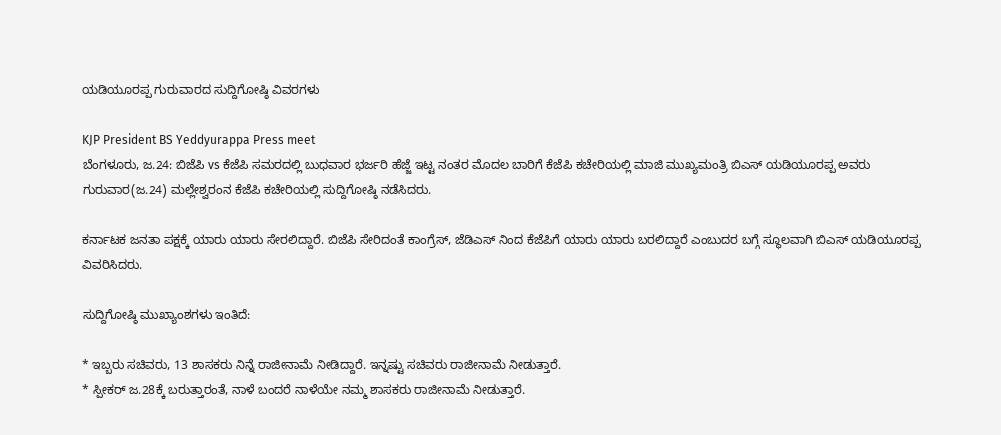ಯಡಿಯೂರಪ್ಪ ಗುರುವಾರದ ಸುದ್ದಿಗೋಷ್ಠಿ ವಿವರಗಳು

KJP President BS Yeddyurappa Press meet
ಬೆಂಗಳೂರು, ಜ.24: ಬಿಜೆಪಿ vs ಕೆಜೆಪಿ ಸಮರದಲ್ಲಿ ಬುಧವಾರ ಭರ್ಜರಿ ಹೆಜ್ಜೆ ಇಟ್ಟ ನಂತರ ಮೊದಲ ಬಾರಿಗೆ ಕೆಜೆಪಿ ಕಚೇರಿಯಲ್ಲಿ ಮಾಜಿ ಮುಖ್ಯಮಂತ್ರಿ ಬಿಎಸ್ ಯಡಿಯೂರಪ್ಪ ಅವರು ಗುರುವಾರ(ಜ.24) ಮಲ್ಲೇಶ್ವರಂನ ಕೆಜೆಪಿ ಕಚೇರಿಯಲ್ಲಿ ಸುದ್ದಿಗೋಷ್ಠಿ ನಡೆಸಿದರು.

ಕರ್ನಾಟಕ ಜನತಾ ಪಕ್ಷಕ್ಕೆ ಯಾರು ಯಾರು ಸೇರಲಿದ್ದಾರೆ. ಬಿಜೆಪಿ ಸೇರಿದಂತೆ ಕಾಂಗ್ರೆಸ್, ಜೆಡಿಎಸ್ ನಿಂದ ಕೆಜೆಪಿಗೆ ಯಾರು ಯಾರು ಬರಲಿದ್ದಾರೆ ಎಂಬುದರ ಬಗ್ಗೆ ಸ್ಥೂಲವಾಗಿ ಬಿಎಸ್ ಯಡಿಯೂರಪ್ಪ ವಿವರಿಸಿದರು.

ಸುದ್ದಿಗೋಷ್ಠಿ ಮುಖ್ಯಾಂಶಗಳು ಇಂತಿದೆ:

* ಇಬ್ಬರು ಸಚಿವರು, 13 ಶಾಸಕರು ನಿನ್ನೆ ರಾಜೀನಾಮೆ ನೀಡಿದ್ದಾರೆ. ಇನ್ನಷ್ಟು ಸಚಿವರು ರಾಜೀನಾಮೆ ನೀಡುತ್ತಾರೆ.
* ಸ್ಪೀಕರ್ ಜ.28ಕ್ಕೆ ಬರುತ್ತಾರಂತೆ, ನಾಳೆ ಬಂದರೆ ನಾಳೆಯೇ ನಮ್ಮ ಶಾಸಕರು ರಾಜೀನಾಮೆ ನೀಡುತ್ತಾರೆ.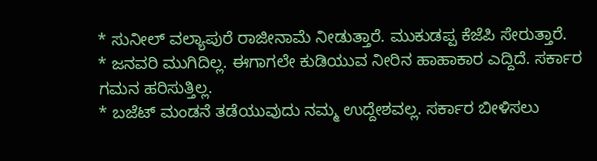* ಸುನೀಲ್ ವಲ್ಯಾಪುರೆ ರಾಜೀನಾಮೆ ನೀಡುತ್ತಾರೆ. ಮುಕುಡಪ್ಪ ಕೆಜೆಪಿ ಸೇರುತ್ತಾರೆ.
* ಜನವರಿ ಮುಗಿದಿಲ್ಲ. ಈಗಾಗಲೇ ಕುಡಿಯುವ ನೀರಿನ ಹಾಹಾಕಾರ ಎದ್ದಿದೆ. ಸರ್ಕಾರ ಗಮನ ಹರಿಸುತ್ತಿಲ್ಲ.
* ಬಜೆಟ್ ಮಂಡನೆ ತಡೆಯುವುದು ನಮ್ಮ ಉದ್ದೇಶವಲ್ಲ. ಸರ್ಕಾರ ಬೀಳಿಸಲು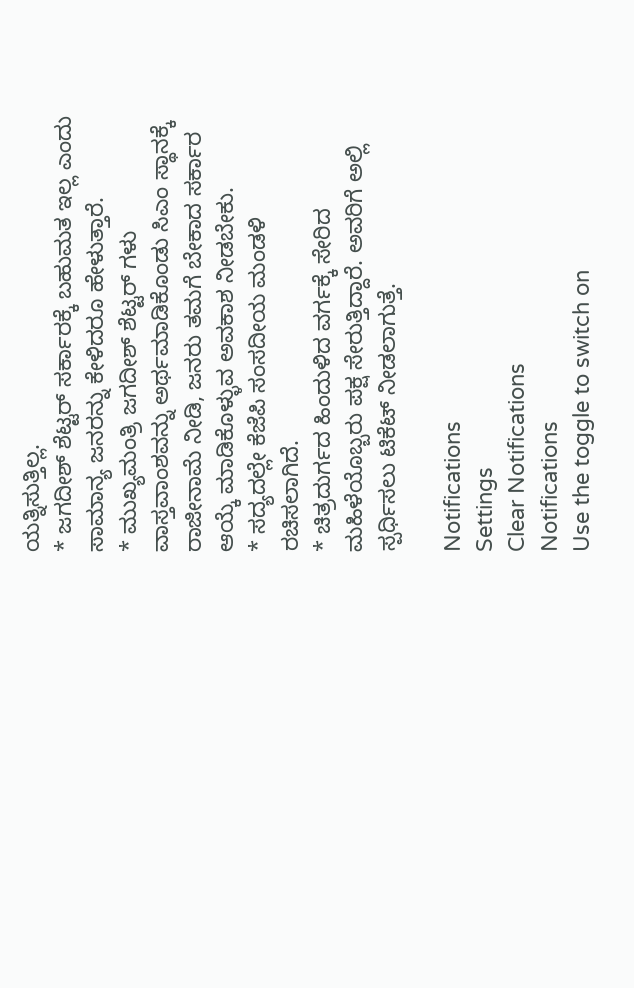ಯತ್ನಿಸುತ್ತಿಲ್ಲ.
* ಜಗದೀಶ್ ಶೆಟ್ಟರ್ ಸರ್ಕಾರಕ್ಕೆ ಬಹುಮತ ಇಲ್ಲ ಎಂದು ಸಾಮಾನ್ಯ ಜನರನ್ನು ಕೇಳಿದರೂ ಹೇಳುತ್ತಾರೆ.
* ಮುಖ್ಯಮಂತ್ರಿ ಜಗದೀಶ್ ಶೆಟ್ಟರ್ ಗಳು ವಾಸ್ತವಾಂಶವನ್ನು ಅರ್ಥಮಾಡಿಕೊಂಡು ಸಿಎಂ ಸ್ಥಾನಕ್ಕೆ ರಾಜೀನಾಮೆ ನೀಡಿ, ಜನರು ತಮಗೆ ಬೇಕಾದ ಸರ್ಕಾರ ಆಯ್ಕೆ ಮಾಡಿಕೊಳ್ಳುವ ಅವಕಾಶ ನೀಡಬೇಕು.
* ಸದ್ಯದಲ್ಲೇ ಕೆಜೆಪಿ ಸಂಸದೀಯ ಮಂಡಳಿ ರಚಿಸಲಾಗಿದೆ.
* ಚಿತ್ರದುರ್ಗದ ಹಿಂದುಳಿದ ವರ್ಗಕ್ಕೆ ಸೇರಿದ ಮಹಿಳೆಯೊಬ್ಬರು ಪಕ್ಷ ಸೇರುತ್ತಿದ್ದಾರೆ. ಅವರಿಗೆ ಅಲ್ಲಿ ಸ್ಪರ್ಧಿಸಲು ಟಿಕೆಟ್ ನೀಡಲಾಗುತ್ತೆ.

Notifications
Settings
Clear Notifications
Notifications
Use the toggle to switch on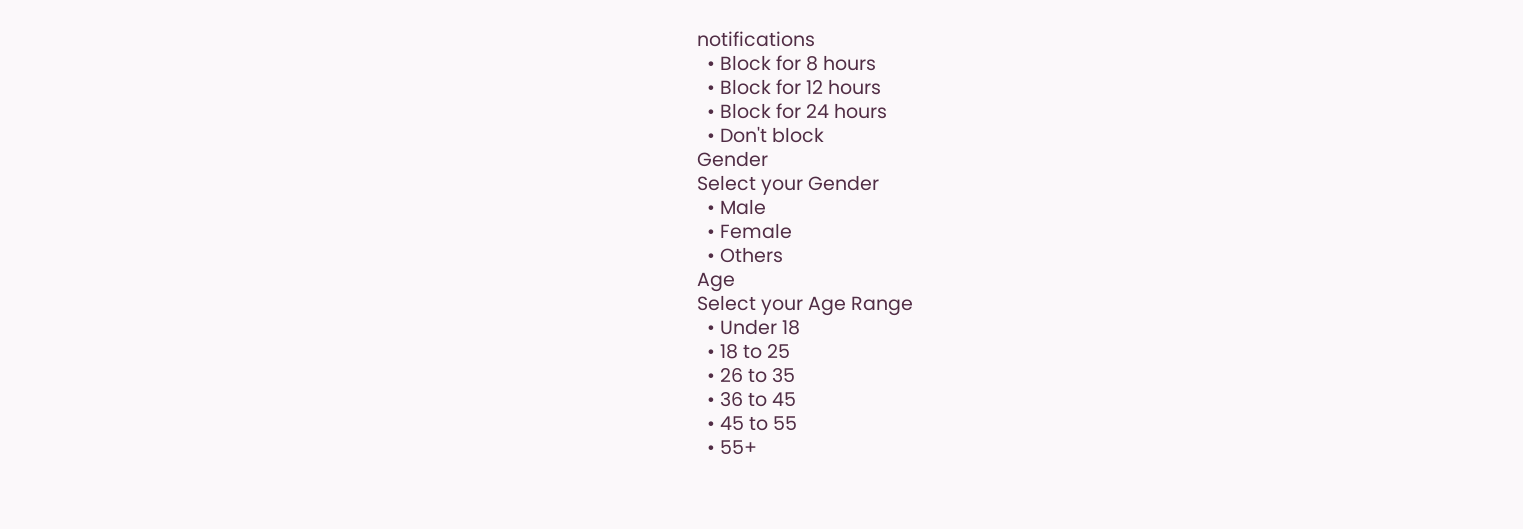notifications
  • Block for 8 hours
  • Block for 12 hours
  • Block for 24 hours
  • Don't block
Gender
Select your Gender
  • Male
  • Female
  • Others
Age
Select your Age Range
  • Under 18
  • 18 to 25
  • 26 to 35
  • 36 to 45
  • 45 to 55
  • 55+